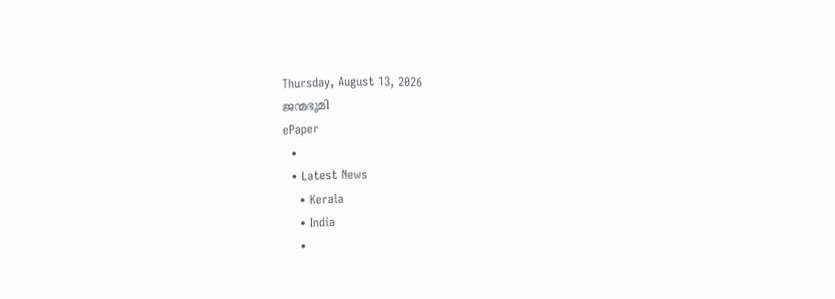Thursday, August 13, 2026
ജന്മഭൂമി
ePaper
  •
  • Latest News
    • Kerala
    • India
    •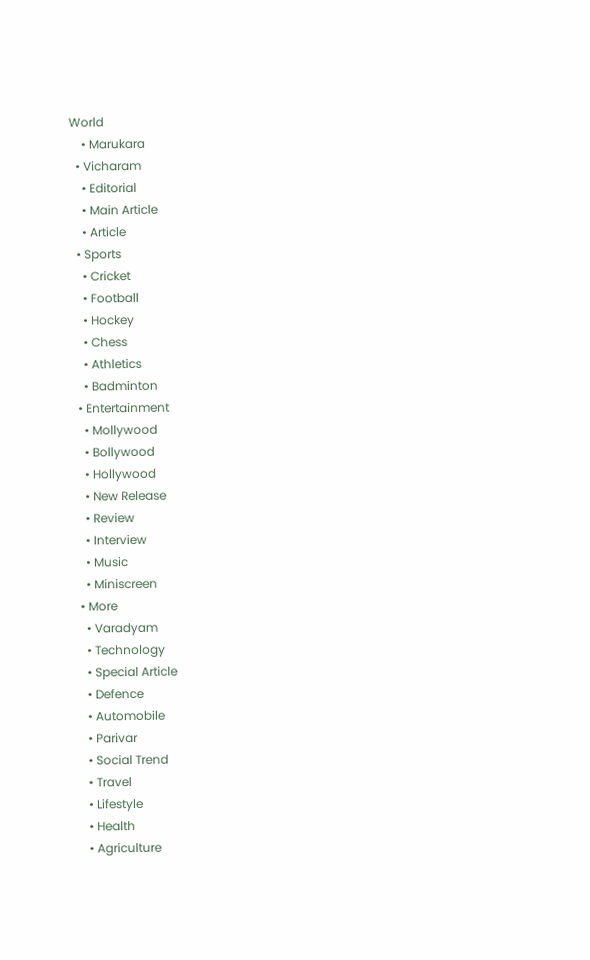World
    • Marukara
  • Vicharam
    • Editorial
    • Main Article
    • Article
  • Sports
    • Cricket
    • Football
    • Hockey
    • Chess
    • Athletics
    • Badminton
  • Entertainment
    • Mollywood
    • Bollywood
    • Hollywood
    • New Release
    • Review
    • Interview
    • Music
    • Miniscreen
  • More
    • Varadyam
    • Technology
    • Special Article
    • Defence
    • Automobile
    • Parivar
    • Social Trend
    • Travel
    • Lifestyle
    • Health
    • Agriculture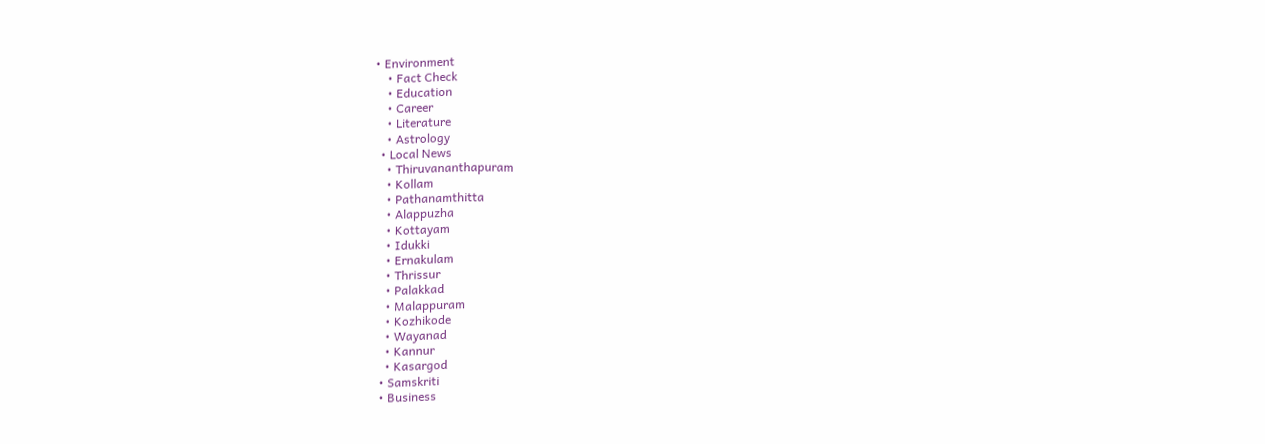• Environment
    • Fact Check
    • Education
    • Career
    • Literature
    • Astrology
  • Local News
    • Thiruvananthapuram
    • Kollam
    • Pathanamthitta
    • Alappuzha
    • Kottayam
    • Idukki
    • Ernakulam
    • Thrissur
    • Palakkad
    • Malappuram
    • Kozhikode
    • Wayanad
    • Kannur
    • Kasargod
  • Samskriti
  • Business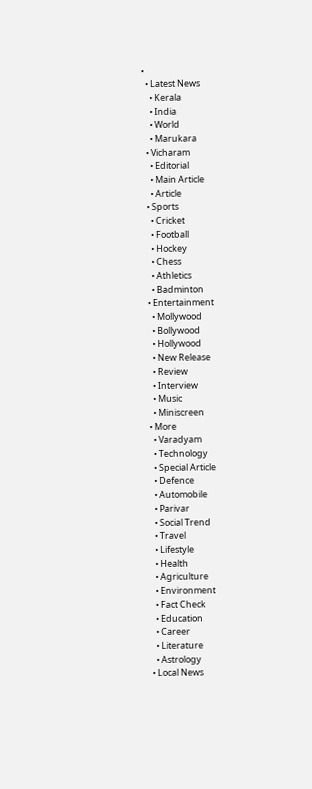•
  • Latest News
    • Kerala
    • India
    • World
    • Marukara
  • Vicharam
    • Editorial
    • Main Article
    • Article
  • Sports
    • Cricket
    • Football
    • Hockey
    • Chess
    • Athletics
    • Badminton
  • Entertainment
    • Mollywood
    • Bollywood
    • Hollywood
    • New Release
    • Review
    • Interview
    • Music
    • Miniscreen
  • More
    • Varadyam
    • Technology
    • Special Article
    • Defence
    • Automobile
    • Parivar
    • Social Trend
    • Travel
    • Lifestyle
    • Health
    • Agriculture
    • Environment
    • Fact Check
    • Education
    • Career
    • Literature
    • Astrology
  • Local News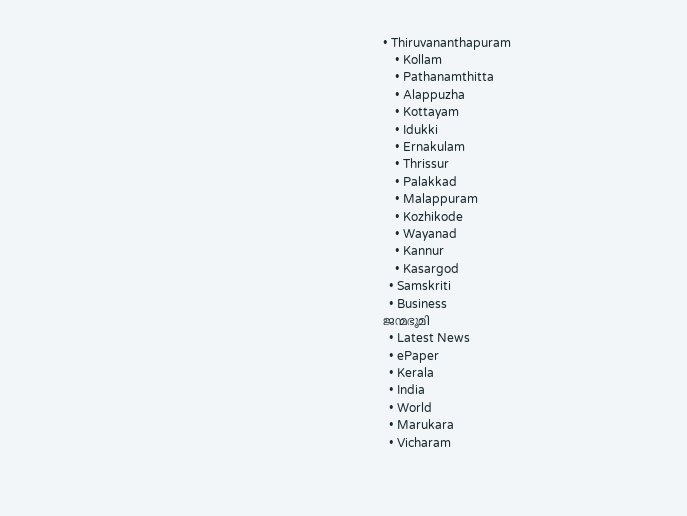• Thiruvananthapuram
    • Kollam
    • Pathanamthitta
    • Alappuzha
    • Kottayam
    • Idukki
    • Ernakulam
    • Thrissur
    • Palakkad
    • Malappuram
    • Kozhikode
    • Wayanad
    • Kannur
    • Kasargod
  • Samskriti
  • Business
ജന്മഭൂമി
  • Latest News
  • ePaper
  • Kerala
  • India
  • World
  • Marukara
  • Vicharam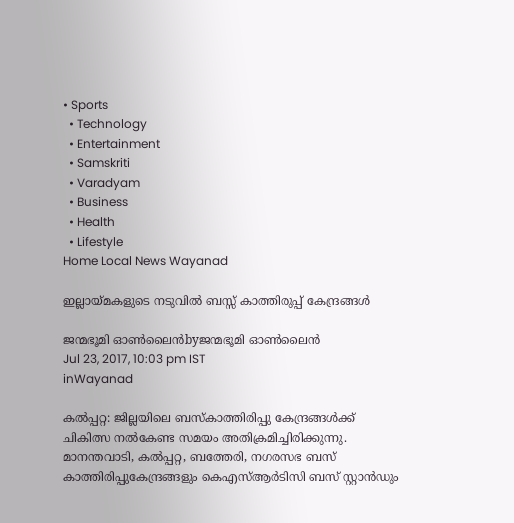• Sports
  • Technology
  • Entertainment
  • Samskriti
  • Varadyam
  • Business
  • Health
  • Lifestyle
Home Local News Wayanad

ഇല്ലായ്‌മകളുടെ നടുവില്‍ ബസ്സ് കാത്തിരുപ്പ് കേന്ദ്രങ്ങള്‍

ജന്മഭൂമി ഓണ്‍ലൈന്‍byജന്മഭൂമി ഓണ്‍ലൈന്‍
Jul 23, 2017, 10:03 pm IST
inWayanad

കല്‍പ്പറ്റ: ജില്ലയിലെ ബസ്‌കാത്തിരിപ്പു കേന്ദ്രങ്ങള്‍ക്ക് ചികിത്സ നല്‍കേണ്ട സമയം അതിക്രമിച്ചിരിക്കുന്നു. മാനന്തവാടി, കല്‍പ്പറ്റ, ബത്തേരി, നഗരസഭ ബസ് കാത്തിരിപ്പുകേന്ദ്രങ്ങളും കെഎസ്ആര്‍ടിസി ബസ് സ്റ്റാന്‍ഡും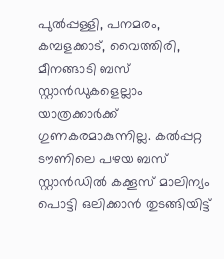പുല്‍പ്പള്ളി, പനമരം, കമ്പളക്കാട്, വൈത്തിരി, മീനങ്ങാടി ബസ് സ്റ്റാന്‍ഡുകളെല്ലാം യാത്രക്കാര്‍ക്ക് ഗുണകരമാകുന്നില്ല. കല്‍പ്പറ്റ ടൗണിലെ പഴയ ബസ് സ്റ്റാന്‍ഡില്‍ കക്കൂസ് മാലിന്യം പൊട്ടി ഒലിക്കാന്‍ തുടങ്ങിയിട്ട്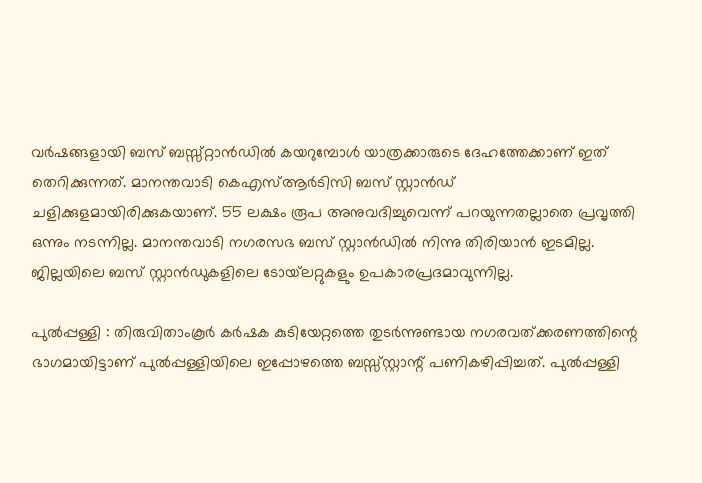വര്‍ഷങ്ങളായി ബസ് ബസ്സ്റ്റാന്‍ഡില്‍ കയറുമ്പോള്‍ യാത്രക്കാരുടെ ദേഹത്തേക്കാണ് ഇത് തെറിക്കുന്നത്. മാനന്തവാടി കെഎസ്ആര്‍ടിസി ബസ് സ്റ്റാന്‍ഡ് ചളിക്കുളമായിരിക്കുകയാണ്. 55 ലക്ഷം രൂപ അനുവദിച്ചുവെന്ന് പറയുന്നതല്ലാതെ പ്രവൃത്തി ഒന്നും നടന്നില്ല. മാനന്തവാടി നഗരസഭ ബസ് സ്റ്റാന്‍ഡില്‍ നിന്നു തിരിയാന്‍ ഇടമില്ല. ജില്ലയിലെ ബസ് സ്റ്റാന്‍ഡുകളിലെ ടോയ്‌ലറ്റുകളും ഉപകാരപ്രദമാവുന്നില്ല.

പുല്‍പ്പള്ളി : തിരുവിതാംകൂര്‍ കര്‍ഷക കുടിയേറ്റത്തെ തുടര്‍ന്നുണ്ടായ നഗരവത്ക്കരണത്തിന്റെ ഭാഗമായിട്ടാണ് പുല്‍പ്പള്ളിയിലെ ഇപ്പോഴത്തെ ബസ്സ്സ്റ്റാന്റ് പണികഴിപ്പിച്ചത്. പുല്‍പ്പള്ളി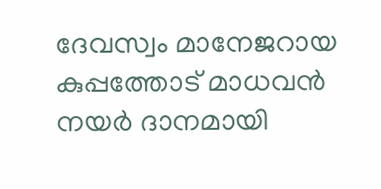ദേവസ്വം മാനേജറായ കുപ്പത്തോട് മാധവന്‍ നയര്‍ ദാനമായി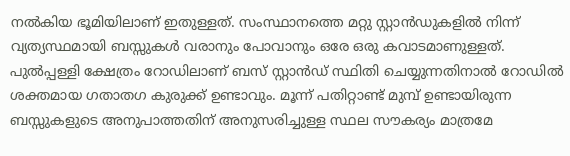നല്‍കിയ ഭൂമിയിലാണ് ഇതുള്ളത്. സംസ്ഥാനത്തെ മറ്റു സ്റ്റാന്‍ഡുകളില്‍ നിന്ന് വ്യത്യസ്ഥമായി ബസ്സുകള്‍ വരാനും പോവാനും ഒരേ ഒരു കവാടമാണുള്ളത്. പുല്‍പ്പള്ളി ക്ഷേത്രം റോഡിലാണ് ബസ് സ്റ്റാന്‍ഡ് സ്ഥിതി ചെയ്യുന്നതിനാല്‍ റോഡില്‍ ശക്തമായ ഗതാതഗ കുരുക്ക് ഉണ്ടാവും. മൂന്ന് പതിറ്റാണ്ട് മുമ്പ് ഉണ്ടായിരുന്ന ബസ്സുകളുടെ അനുപാത്തതിന് അനുസരിച്ചുള്ള സ്ഥല സൗകര്യം മാത്രമേ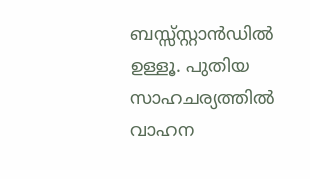ബസ്സ്സ്റ്റാന്‍ഡില്‍ ഉള്ളൂ. പുതിയ സാഹചര്യത്തില്‍ വാഹന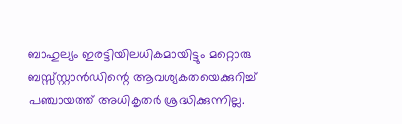ബാഹുല്യം ഇരട്ടിയിലധികമായിട്ടും മറ്റൊരു ബസ്സ്സ്റ്റാന്‍ഡിന്റെ ആവശ്യകതയെക്കുറിച്ച് പഞ്ചായത്ത് അധികൃതര്‍ ശ്രദ്ധിക്കുന്നില്ല.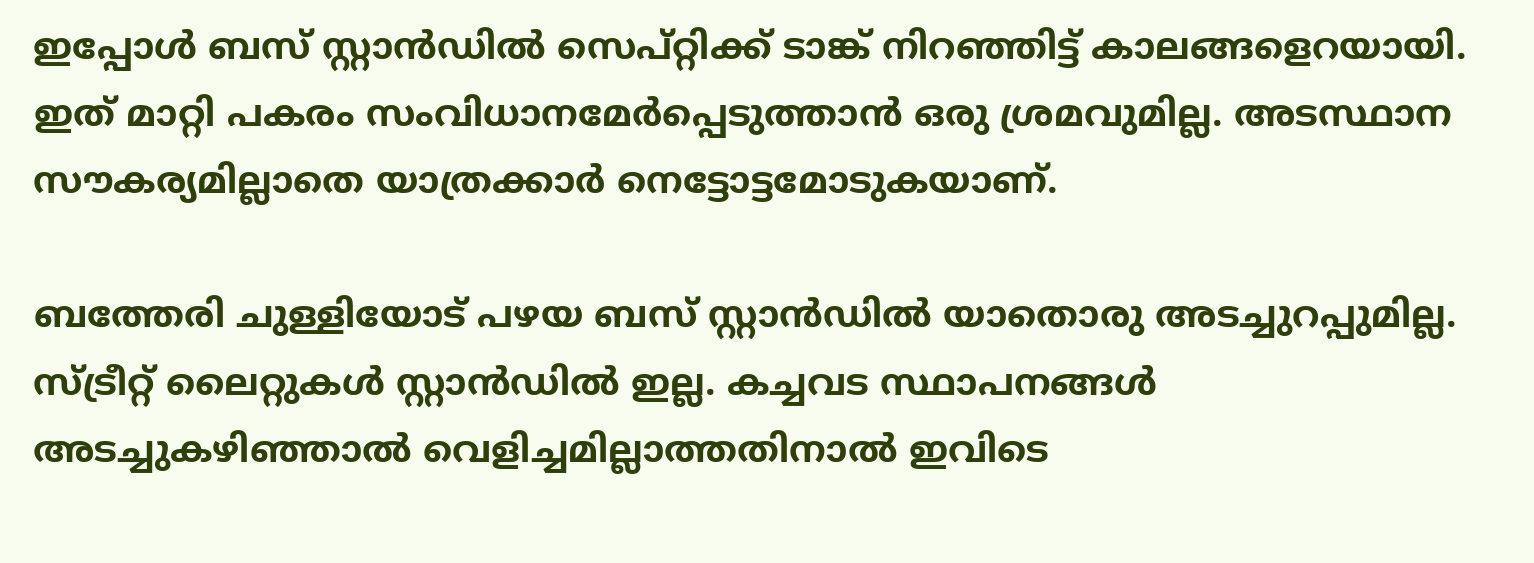ഇപ്പോള്‍ ബസ് സ്റ്റാന്‍ഡില്‍ സെപ്റ്റിക്ക് ടാങ്ക് നിറഞ്ഞിട്ട് കാലങ്ങളെറയായി. ഇത് മാറ്റി പകരം സംവിധാനമേര്‍പ്പെടുത്താന്‍ ഒരു ശ്രമവുമില്ല. അടസ്ഥാന സൗകര്യമില്ലാതെ യാത്രക്കാര്‍ നെട്ടോട്ടമോടുകയാണ്.

ബത്തേരി ചുള്ളിയോട് പഴയ ബസ് സ്റ്റാന്‍ഡില്‍ യാതൊരു അടച്ചുറപ്പുമില്ല. സ്ട്രീറ്റ് ലൈറ്റുകള്‍ സ്റ്റാന്‍ഡില്‍ ഇല്ല. കച്ചവട സ്ഥാപനങ്ങള്‍ അടച്ചുകഴിഞ്ഞാല്‍ വെളിച്ചമില്ലാത്തതിനാല്‍ ഇവിടെ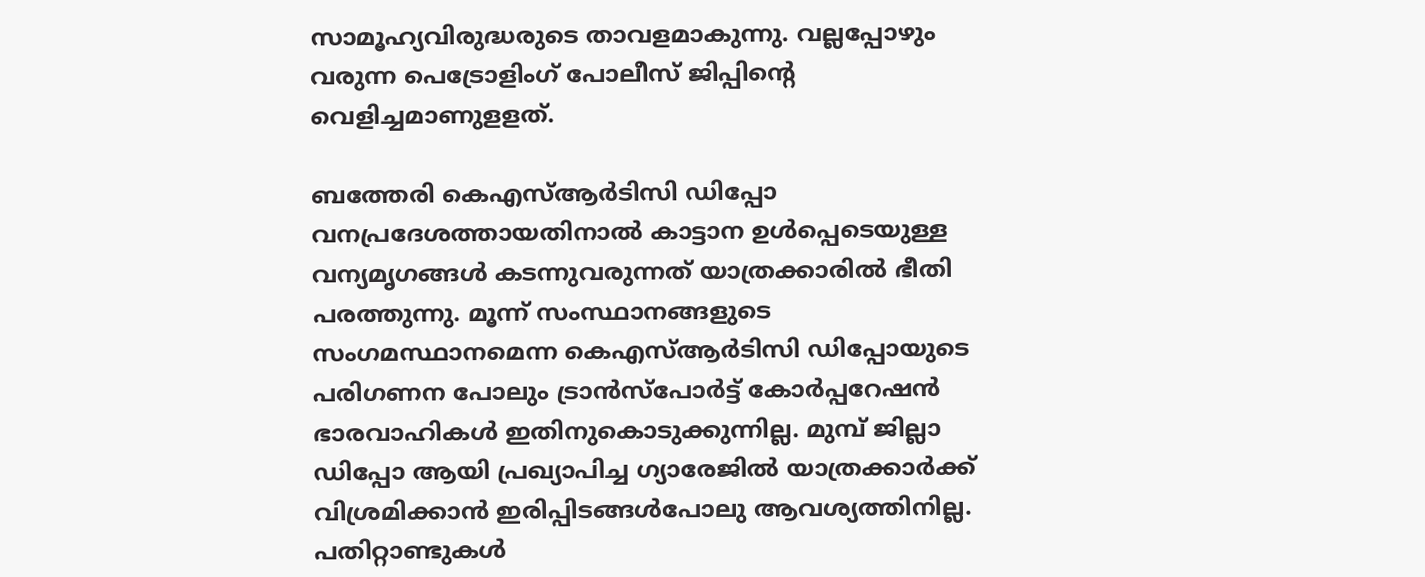സാമൂഹ്യവിരുദ്ധരുടെ താവളമാകുന്നു. വല്ലപ്പോഴും വരുന്ന പെട്രോളിംഗ് പോലീസ് ജിപ്പിന്റെ വെളിച്ചമാണുളളത്.

ബത്തേരി കെഎസ്ആര്‍ടിസി ഡിപ്പോ വനപ്രദേശത്തായതിനാല്‍ കാട്ടാന ഉള്‍പ്പെടെയുള്ള വന്യമൃഗങ്ങള്‍ കടന്നുവരുന്നത് യാത്രക്കാരില്‍ ഭീതി പരത്തുന്നു. മൂന്ന് സംസ്ഥാനങ്ങളുടെ സംഗമസ്ഥാനമെന്ന കെഎസ്ആര്‍ടിസി ഡിപ്പോയുടെ പരിഗണന പോലും ട്രാന്‍സ്‌പോര്‍ട്ട് കോര്‍പ്പറേഷന്‍ ഭാരവാഹികള്‍ ഇതിനുകൊടുക്കുന്നില്ല. മുമ്പ് ജില്ലാ ഡിപ്പോ ആയി പ്രഖ്യാപിച്ച ഗ്യാരേജില്‍ യാത്രക്കാര്‍ക്ക് വിശ്രമിക്കാന്‍ ഇരിപ്പിടങ്ങള്‍പോലു ആവശ്യത്തിനില്ല. പതിറ്റാണ്ടുകള്‍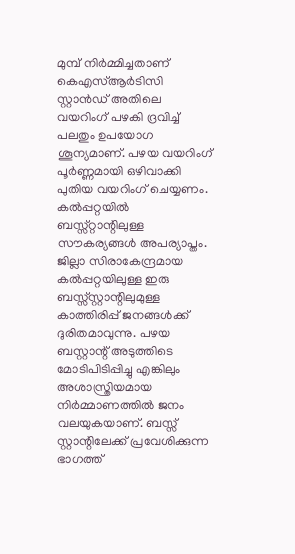മുമ്പ് നിര്‍മ്മിച്ചതാണ് കെഎസ്ആര്‍ടിസി സ്റ്റാന്‍ഡ് അതിലെ വയറിംഗ് പഴകി ദ്രവിച്ച് പലതും ഉപയോഗ ശൂന്യമാണ്. പഴയ വയറിംഗ് പൂര്‍ണ്ണമായി ഒഴിവാക്കി പുതിയ വയറിംഗ് ചെയ്യണം. കല്‍പ്പറ്റയില്‍ ബസ്സ്റ്റാന്റിലുള്ള സൗകര്യങ്ങള്‍ അപര്യാപ്തം. ജില്ലാ സിരാകേന്ദ്രമായ കല്‍പ്പറ്റയിലുള്ള ഇരു ബസ്സ്സ്റ്റാന്റിലുമുള്ള കാത്തിരിപ്പ് ജനങ്ങള്‍ക്ക് ദുരിതമാവുന്നു. പഴയ ബസ്റ്റാന്റ് അടുത്തിടെ മോടിപിടിപ്പിച്ചു എങ്കിലും അശാസ്ത്രിയമായ നിര്‍മ്മാണത്തില്‍ ജനം വലയുകയാണ്. ബസ്സ് സ്റ്റാന്റിലേക്ക് പ്രവേശിക്കുന്ന ഭാഗത്ത്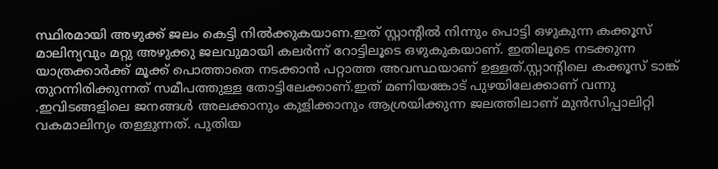സ്ഥിരമായി അഴുക്ക് ജലം കെട്ടി നില്‍ക്കുകയാണ.ഇത് സ്റ്റാന്റില്‍ നിന്നും പൊട്ടി ഒഴുകുന്ന കക്കൂസ് മാലിന്യവും മറ്റു അഴുക്കു ജലവുമായി കലര്‍ന്ന് റോട്ടിലൂടെ ഒഴുകുകയാണ്. ഇതിലൂടെ നടക്കുന്ന യാത്രക്കാര്‍ക്ക് മൂക്ക് പൊത്താതെ നടക്കാന്‍ പറ്റാത്ത അവസ്ഥയാണ് ഉള്ളത്.സ്റ്റാന്റിലെ കക്കൂസ് ടാങ്ക് തുറന്നിരിക്കുന്നത് സമീപത്തുള്ള തോട്ടിലേക്കാണ്.ഇത് മണിയങ്കോട് പുഴയിലേക്കാണ് വന്നു .ഇവിടങ്ങളിലെ ജനങ്ങള്‍ അലക്കാനും കുളിക്കാനും ആശ്രയിക്കുന്ന ജലത്തിലാണ് മുന്‍സിപ്പാലിറ്റി വകമാലിന്യം തള്ളുന്നത്. പുതിയ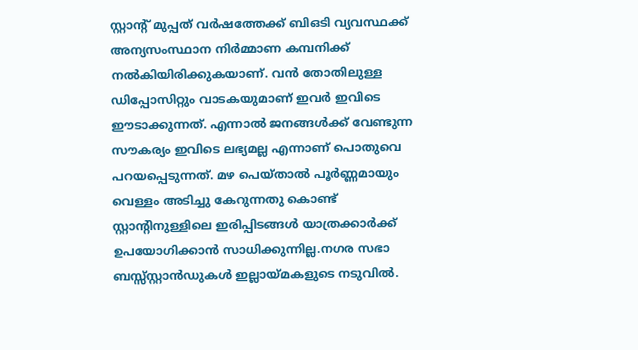സ്റ്റാന്റ് മുപ്പത് വര്‍ഷത്തേക്ക് ബിഒടി വ്യവസ്ഥക്ക് അന്യസംസ്ഥാന നിര്‍മ്മാണ കമ്പനിക്ക് നല്‍കിയിരിക്കുകയാണ്. വന്‍ തോതിലുള്ള ഡിപ്പോസിറ്റും വാടകയുമാണ് ഇവര്‍ ഇവിടെ ഈടാക്കുന്നത്. എന്നാല്‍ ജനങ്ങള്‍ക്ക് വേണ്ടുന്ന സൗകര്യം ഇവിടെ ലഭ്യമല്ല എന്നാണ് പൊതുവെ പറയപ്പെടുന്നത്. മഴ പെയ്താല്‍ പൂര്‍ണ്ണമായും വെള്ളം അടിച്ചു കേറുന്നതു കൊണ്ട് സ്റ്റാന്റിനുള്ളിലെ ഇരിപ്പിടങ്ങള്‍ യാത്രക്കാര്‍ക്ക് ഉപയോഗിക്കാന്‍ സാധിക്കുന്നില്ല.നഗര സഭാ ബസ്സ്സ്റ്റാന്‍ഡുകള്‍ ഇല്ലായ്‌മകളുടെ നടുവില്‍.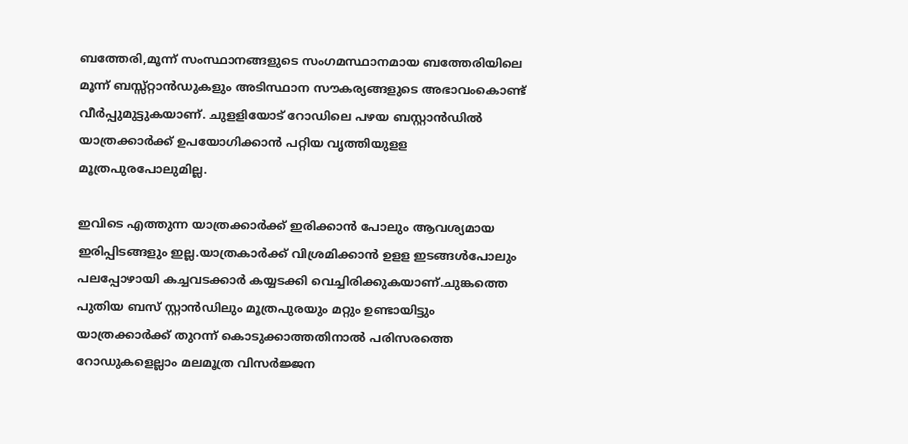ബത്തേരി,മൂന്ന് സംസ്ഥാനങ്ങളുടെ സംഗമസ്ഥാനമായ ബത്തേരിയിലെ മൂന്ന് ബസ്സ്റ്റാന്‍ഡുകളും അടിസ്ഥാന സൗകര്യങ്ങളുടെ അഭാവംകൊണ്ട് വീര്‍പ്പുമുട്ടുകയാണ്. ചുളളിയോട് റോഡിലെ പഴയ ബസ്റ്റാന്‍ഡില്‍ യാത്രക്കാര്‍ക്ക് ഉപയോഗിക്കാന്‍ പറ്റിയ വൃത്തിയുളള മൂത്രപുരപോലുമില്ല.

ഇവിടെ എത്തുന്ന യാത്രക്കാര്‍ക്ക് ഇരിക്കാന്‍ പോലും ആവശ്യമായ ഇരിപ്പിടങ്ങളും ഇല്ല.യാത്രകാര്‍ക്ക് വിശ്രമിക്കാന്‍ ഉളള ഇടങ്ങള്‍പോലും പലപ്പോഴായി കച്ചവടക്കാര്‍ കയ്യടക്കി വെച്ചിരിക്കുകയാണ്.ചുങ്കത്തെ പുതിയ ബസ് സ്റ്റാന്‍ഡിലും മൂത്രപുരയും മറ്റും ഉണ്ടായിട്ടും യാത്രക്കാര്‍ക്ക് തുറന്ന് കൊടുക്കാത്തതിനാല്‍ പരിസരത്തെ റോഡുകളെല്ലാം മലമൂത്ര വിസര്‍ജ്ജന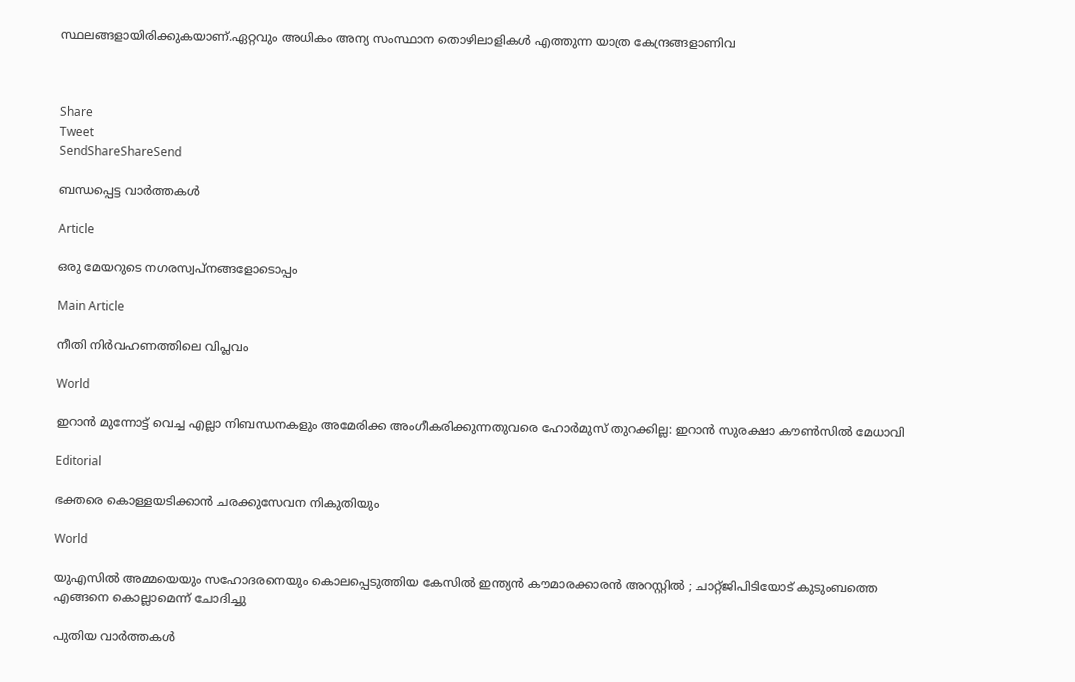സ്ഥലങ്ങളായിരിക്കുകയാണ്.ഏറ്റവും അധികം അന്യ സംസ്ഥാന തൊഴിലാളികള്‍ എത്തുന്ന യാത്ര കേന്ദ്രങ്ങളാണിവ



Share
Tweet
SendShareShareSend

ബന്ധപ്പെട്ട വാര്‍ത്തകള്‍

Article

ഒരു മേയറുടെ നഗരസ്വപ്നങ്ങളോടൊപ്പം

Main Article

നീതി നിര്‍വഹണത്തിലെ വിപ്ലവം

World

ഇറാൻ മുന്നോട്ട് വെച്ച എല്ലാ നിബന്ധനകളും അമേരിക്ക അംഗീകരിക്കുന്നതുവരെ ഹോർമുസ് തുറക്കില്ല: ഇറാൻ സുരക്ഷാ കൗൺസിൽ മേധാവി

Editorial

ഭക്തരെ കൊള്ളയടിക്കാന്‍ ചരക്കുസേവന നികുതിയും

World

യുഎസിൽ അമ്മയെയും സഹോദരനെയും കൊലപ്പെടുത്തിയ കേസിൽ ഇന്ത്യൻ കൗമാരക്കാരൻ അറസ്റ്റിൽ ; ചാറ്റ്ജിപിടിയോട് കുടുംബത്തെ എങ്ങനെ കൊല്ലാമെന്ന് ചോദിച്ചു

പുതിയ വാര്‍ത്തകള്‍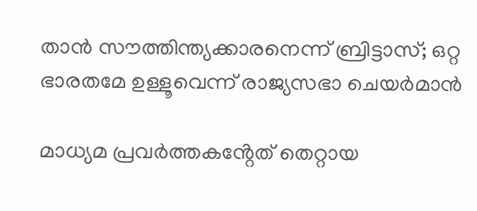താന്‍ സൗത്തിന്ത്യക്കാരനെന്ന് ബ്രിട്ടാസ്; ഒറ്റ ഭാരതമേ ഉള്ളൂവെന്ന് രാജ്യസഭാ ചെയര്‍മാന്‍

മാധ്യമ പ്രവർത്തകൻ്റേത് തെറ്റായ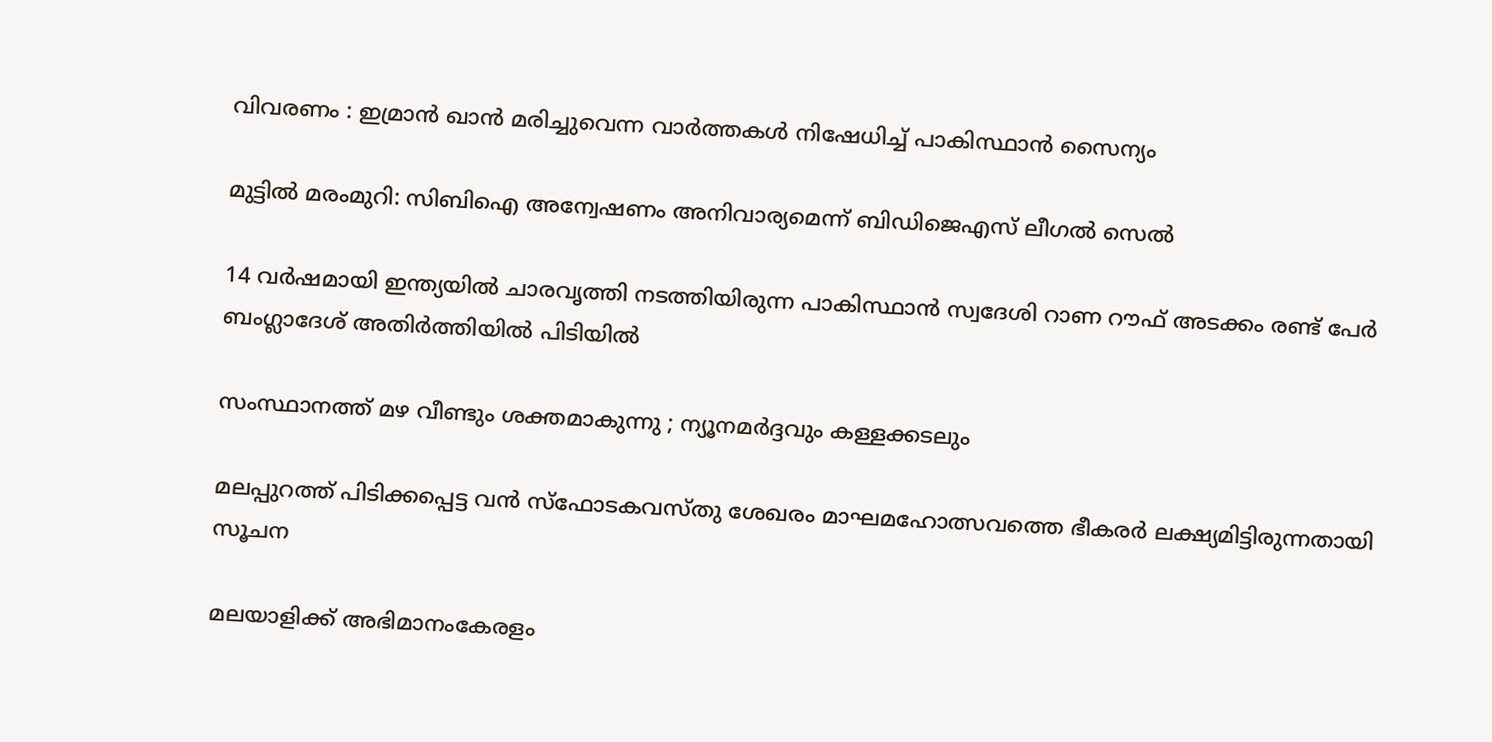വിവരണം : ഇമ്രാൻ ഖാൻ മരിച്ചുവെന്ന വാർത്തകൾ നിഷേധിച്ച് പാകിസ്ഥാൻ സൈന്യം

മുട്ടില്‍ മരംമുറി: സിബിഐ അന്വേഷണം അനിവാര്യമെന്ന് ബിഡിജെഎസ് ലീഗല്‍ സെല്‍

14 വർഷമായി ഇന്ത്യയിൽ ചാരവൃത്തി നടത്തിയിരുന്ന പാകിസ്ഥാൻ സ്വദേശി റാണ റൗഫ് അടക്കം രണ്ട് പേർ ബംഗ്ലാദേശ് അതിർത്തിയിൽ പിടിയിൽ

സംസ്ഥാനത്ത് മഴ വീണ്ടും ശക്തമാകുന്നു ; ന്യൂനമർദ്ദവും കള്ളക്കടലും

മലപ്പുറത്ത് പിടിക്കപ്പെട്ട വന്‍ സ്‌ഫോടകവസ്തു ശേഖരം മാഘമഹോത്സവത്തെ ഭീകരര്‍ ലക്ഷ്യമിട്ടിരുന്നതായി സൂചന

മലയാളിക്ക് അഭിമാനംകേരളം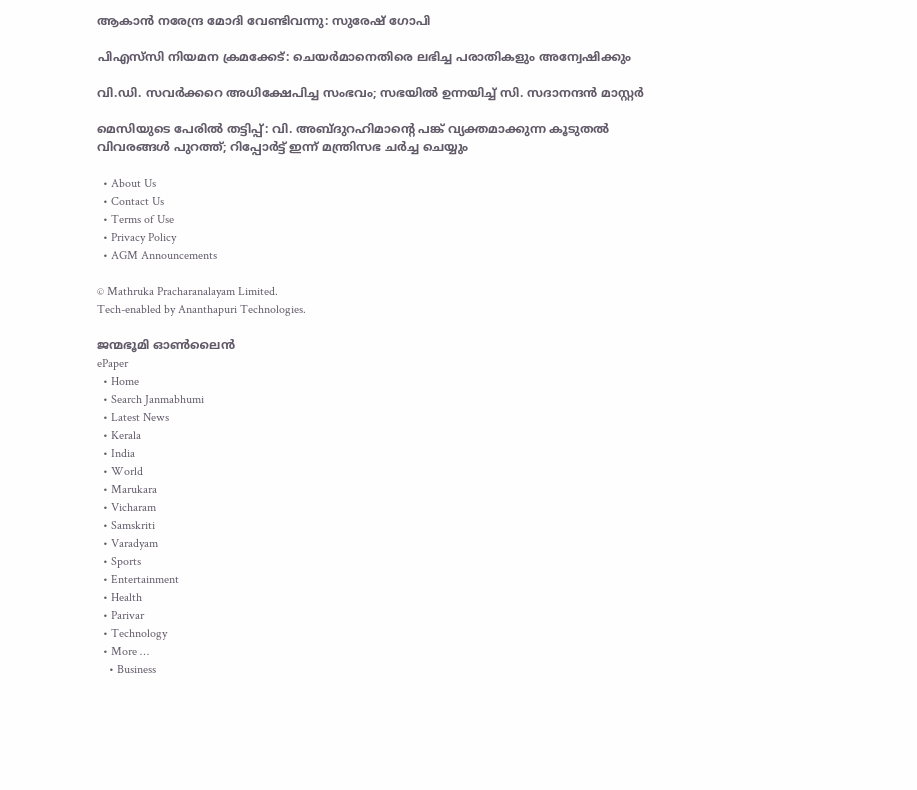ആകാന്‍ നരേന്ദ്ര മോദി വേണ്ടിവന്നു: സുരേഷ് ഗോപി

പിഎസ്‌സി നിയമന ക്രമക്കേട്: ചെയര്‍മാനെതിരെ ലഭിച്ച പരാതികളും അന്വേഷിക്കും

വി.ഡി. സവര്‍ക്കറെ അധിക്ഷേപിച്ച സംഭവം; സഭയില്‍ ഉന്നയിച്ച് സി. സദാനന്ദന്‍ മാസ്റ്റര്‍

മെസിയുടെ പേരില്‍ തട്ടിപ്പ്: വി. അബ്ദുറഹിമാന്റെ പങ്ക് വ്യക്തമാക്കുന്ന കൂടുതല്‍ വിവരങ്ങള്‍ പുറത്ത്; റിപ്പോർട്ട് ഇന്ന് മന്ത്രിസഭ ചർച്ച ചെയ്യും

  • About Us
  • Contact Us
  • Terms of Use
  • Privacy Policy
  • AGM Announcements

© Mathruka Pracharanalayam Limited.
Tech-enabled by Ananthapuri Technologies.

ജന്മഭൂമി ഓണ്‍ലൈന്‍
ePaper
  • Home
  • Search Janmabhumi
  • Latest News
  • Kerala
  • India
  • World
  • Marukara
  • Vicharam
  • Samskriti
  • Varadyam
  • Sports
  • Entertainment
  • Health
  • Parivar
  • Technology
  • More …
    • Business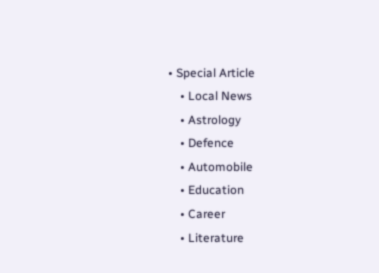• Special Article
    • Local News
    • Astrology
    • Defence
    • Automobile
    • Education
    • Career
    • Literature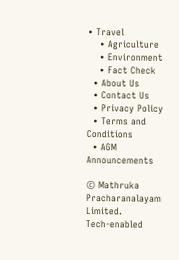• Travel
    • Agriculture
    • Environment
    • Fact Check
  • About Us
  • Contact Us
  • Privacy Policy
  • Terms and Conditions
  • AGM Announcements

© Mathruka Pracharanalayam Limited.
Tech-enabled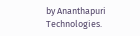by Ananthapuri Technologies.